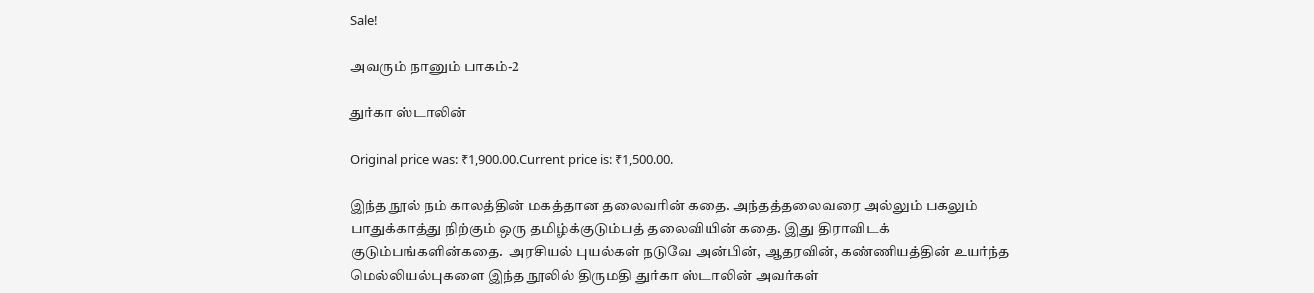Sale!

அவரும் நானும் பாகம்-2

துர்கா ஸ்டாலின்

Original price was: ₹1,900.00.Current price is: ₹1,500.00.

இந்த நூல் நம் காலத்தின் மகத்தான தலைவரின் கதை. அந்தத்தலைவரை அல்லும் பகலும் பாதுக்காத்து நிற்கும் ஒரு தமிழ்க்குடும்பத் தலைவியின் கதை. இது திராவிடக் குடும்பங்களின்கதை.  அரசியல் புயல்கள் நடுவே அன்பின், ஆதரவின், கண்ணியத்தின் உயர்ந்த மெல்லியல்புகளை இந்த நூலில் திருமதி துர்கா ஸ்டாலின் அவர்கள்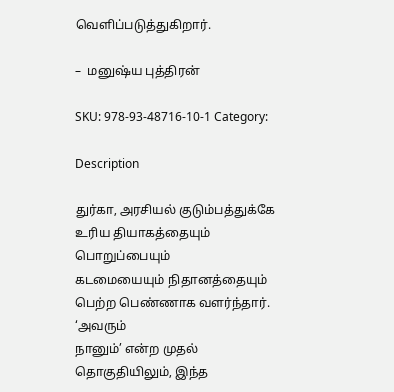வெளிப்படுத்துகிறார்.

–  மனுஷ்ய புத்திரன்

SKU: 978-93-48716-10-1 Category:

Description

துர்கா, அரசியல் குடும்பத்துக்கே உரிய தியாகத்தையும் பொறுப்பையும்
கடமையையும் நிதானத்தையும் பெற்ற பெண்ணாக வளர்ந்தார். ‘அவரும்
நானும்’ என்ற முதல் தொகுதியிலும், இந்த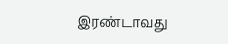இரண்டாவது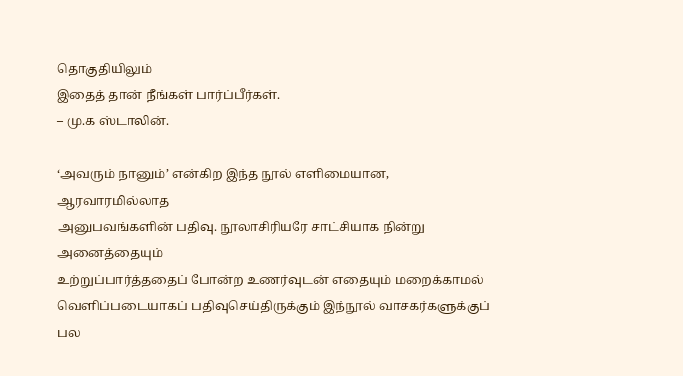தொகுதியிலும்
இதைத் தான் நீங்கள் பார்ப்பீர்கள்.
– மு.க ஸ்டாலின்.

‘அவரும் நானும்’ என்கிற இந்த நூல் எளிமையான, ஆரவாரமில்லாத
அனுபவங்களின் பதிவு. நூலாசிரியரே சாட்சியாக நின்று அனைத்தையும்
உற்றுப்பார்த்ததைப் போன்ற உணர்வுடன் எதையும் மறைக்காமல்
வெளிப்படையாகப் பதிவுசெய்திருக்கும் இந்நூல் வாசகர்களுக்குப் பல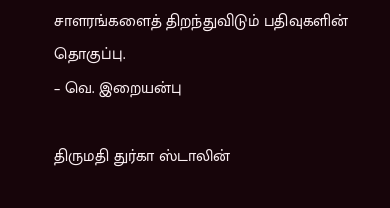சாளரங்களைத் திறந்துவிடும் பதிவுகளின் தொகுப்பு.
– வெ. இறையன்பு

திருமதி துர்கா ஸ்டாலின்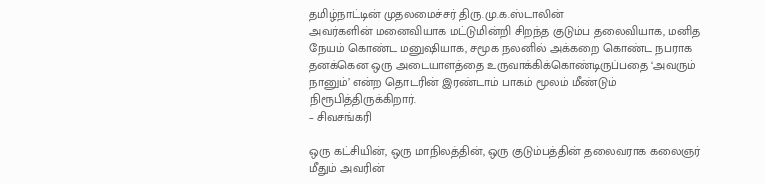தமிழ்நாட்டின் முதலமைச்சர் திரு.மு.க.ஸ்டாலின்
அவர்களின் மனைவியாக மட்டுமின்றி சிறந்த குடும்ப தலைவியாக, மனித
நேயம் கொண்ட மனுஷியாக, சமூக நலனில் அக்கறை கொண்ட நபராக
தனக்கென ஒரு அடையாளத்தை உருவாக்கிக்கொண்டிருப்பதை ‘அவரும்
நானும்’ என்ற தொடரின் இரண்டாம் பாகம் மூலம் மீண்டும்
நிரூபித்திருக்கிறார்.
– சிவசங்கரி

ஒரு கட்சியின், ஒரு மாநிலத்தின், ஒரு குடும்பத்தின் தலைவராக கலைஞர்
மீதும் அவரின்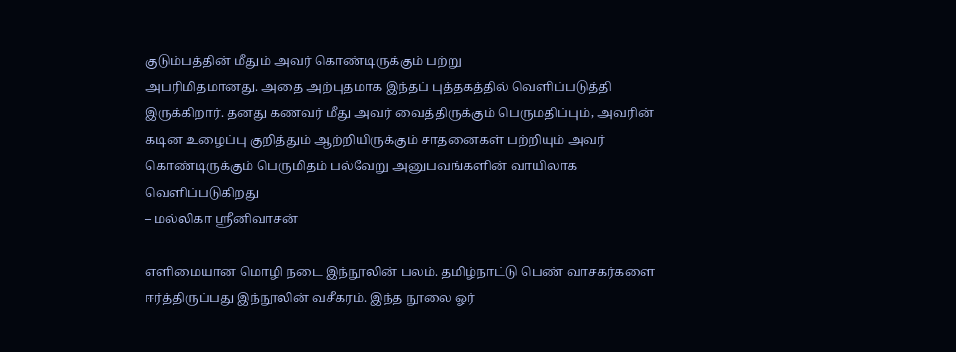குடும்பத்தின் மீதும் அவர் கொண்டிருக்கும் பற்று
அபரிமிதமானது. அதை அற்புதமாக இந்தப் புத்தகத்தில் வெளிப்படுத்தி
இருக்கிறார். தனது கணவர் மீது அவர் வைத்திருக்கும் பெருமதிப்பும், அவரின்
கடின உழைப்பு குறித்தும் ஆற்றியிருக்கும் சாதனைகள் பற்றியும் அவர்
கொண்டிருக்கும் பெருமிதம் பல்வேறு அனுபவங்களின் வாயிலாக
வெளிப்படுகிறது
– மல்லிகா ஸ்ரீனிவாசன்

எளிமையான மொழி நடை இந்நூலின் பலம். தமிழ்நாட்டு பெண் வாசகர்களை
ஈர்த்திருப்பது இந்நூலின் வசீகரம். இந்த நூலை ஓர்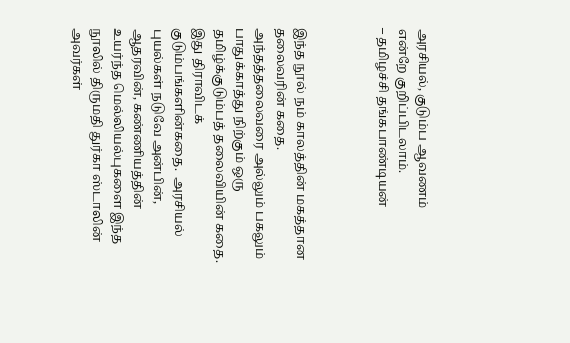அரசியல், குடும்ப ஆவணம்
என்றே குறிப்பிடலாம்.
– தமிழச்சி தங்கபாண்டியன்



இந்த நூல் நம் காலத்தின் மகத்தான தலைவரின் கதை. அந்தத்தலைவரை அல்லும் பகலும் பாதுக்காத்து நிற்கும் ஒரு தமிழ்க்குடும்பத் தலைவியின் கதை. இது திராவிடக் குடும்பங்களின்கதை.  அரசியல் புயல்கள் நடுவே அன்பின், ஆதரவின், கண்ணியத்தின் உயர்ந்த மெல்லியல்புகளை இந்த நூலில் திருமதி துர்கா ஸ்டாலின் அவர்கள்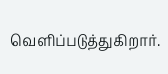வெளிப்படுத்துகிறார்.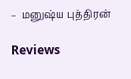–  மனுஷ்ய புத்திரன்

Reviews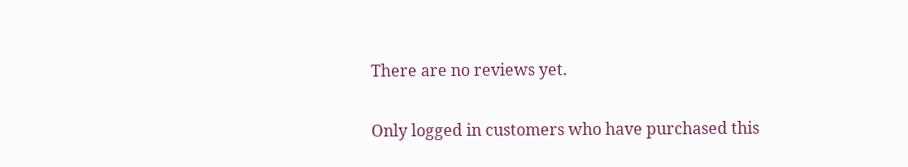There are no reviews yet.

Only logged in customers who have purchased this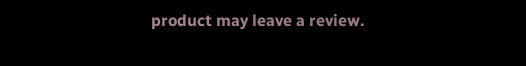product may leave a review.